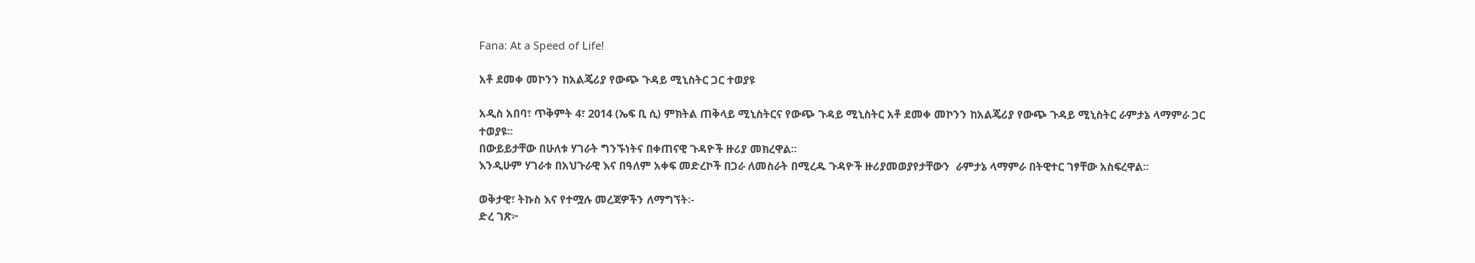Fana: At a Speed of Life!

አቶ ደመቀ መኮንን ከአልጄሪያ የውጭ ጉዳይ ሚኒስትር ጋር ተወያዩ

አዲስ አበባ፣ ጥቅምት 4፣ 2014 (ኤፍ ቢ ሲ) ምክትል ጠቅላይ ሚኒስትርና የውጭ ጉዳይ ሚኒስትር አቶ ደመቀ መኮንን ከአልጄሪያ የውጭ ጉዳይ ሚኒስትር ራምታኔ ላማምራ ጋር ተወያዩ፡፡
በውይይታቸው በሁለቱ ሃገራት ግንኙነትና በቀጠናዊ ጉዳዮች ዙሪያ መክረዋል፡፡
እንዲሁም ሃገራቱ በአህጉራዊ እና በዓለም አቀፍ መድረኮች በጋራ ለመስራት በሚረዱ ጉዳዮች ዙሪያመወያየታቸውን  ራምታኔ ላማምራ በትዊተር ገፃቸው አስፍረዋል፡፡

ወቅታዊ፣ ትኩስ እና የተሟሉ መረጃዎችን ለማግኘት፡-
ድረ ገጽ፦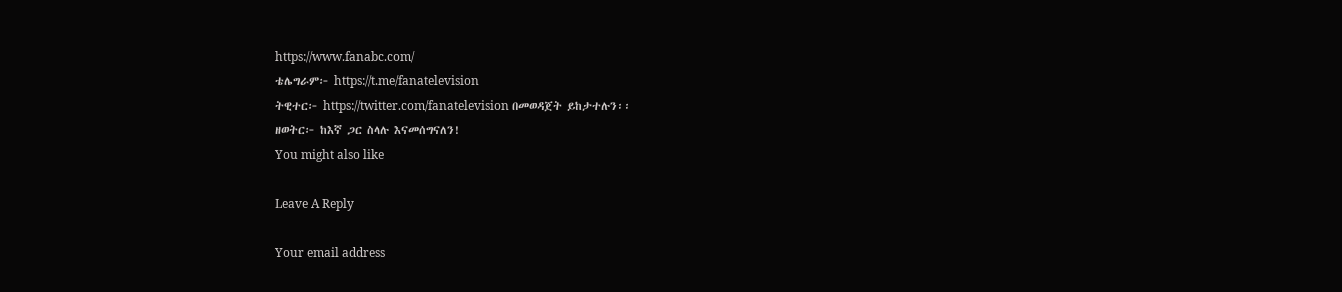https://www.fanabc.com/
ቴሌግራም፦ https://t.me/fanatelevision
ትዊተር፦ https://twitter.com/fanatelevision በመወዳጀት ይከታተሉን፡፡
ዘወትር፦ ከእኛ ጋር ስላሉ እናመሰግናለን!
You might also like

Leave A Reply

Your email address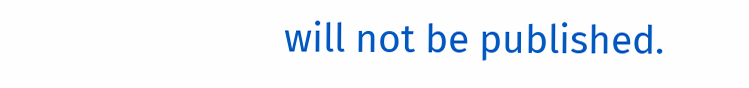will not be published.